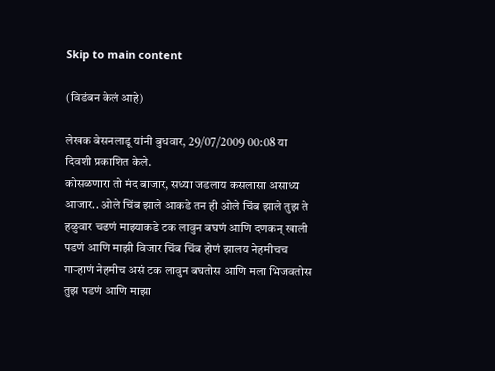Skip to main content

(विडंबन केलं आहे)

लेखक बेसनलाडू यांनी बुधवार, 29/07/2009 00:08 या दिवशी प्रकाशित केले.
कोसळणारा तो मंद बाजार, सध्या जडलाय कसलासा असाध्य आजार.. ओले चिंब झाले आकडे तन ही ओले चिंब झाले तुझ ते हळुवार चढणं माझ्याकडे टक लावुन बघणं आणि दणकन् खाली पडणं आणि माझी विजार चिंब चिंब होणं झालय नेहमीचच गार्‍हाणं नेहमीच असं टक लावुन बघतोस आणि मला भिजवतोस तुझ पडणं आणि माझा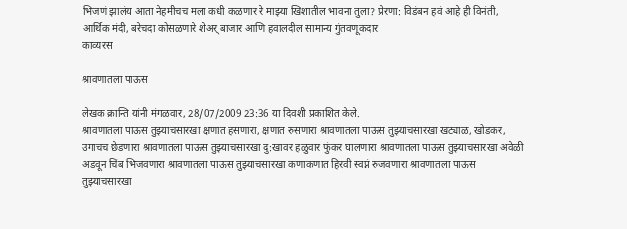भिजणं झालंय आता नेहमीचच मला कधी कळणार रे माझ्या खिशातील भावना तुला? प्रेरणा: विडंबन हवं आहे ही विनंती, आर्थिक मंदी, बरेचदा कोसळणारे शेअर् बाजार आणि हवालदील सामान्य गुंतवणूकदार
काव्यरस

श्रावणातला पाऊस

लेखक क्रान्ति यांनी मंगळवार, 28/07/2009 23:36 या दिवशी प्रकाशित केले.
श्रावणातला पाऊस तुझ्याचसारखा क्षणात हसणारा, क्षणात रुसणारा श्रावणातला पाऊस तुझ्याचसारखा खट्याळ, खोडकर, उगाचच छेडणारा श्रावणातला पाऊस तुझ्याचसारखा दु:खावर हळुवार फुंकर घालणारा श्रावणातला पाऊस तुझ्याचसारखा अवेळी अडवून चिंब भिजवणारा श्रावणातला पाऊस तुझ्याचसारखा कणाकणात हिरवी स्वप्नं रुजवणारा श्रावणातला पाऊस तुझ्याचसारखा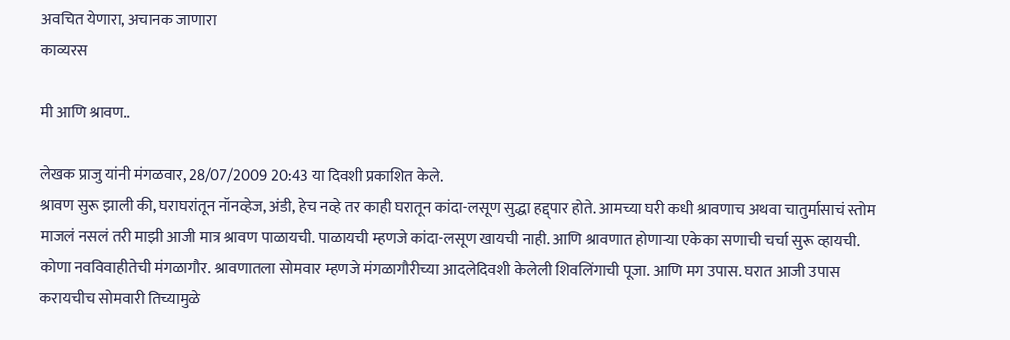अवचित येणारा, अचानक जाणारा
काव्यरस

मी आणि श्रावण..

लेखक प्राजु यांनी मंगळवार, 28/07/2009 20:43 या दिवशी प्रकाशित केले.
श्रावण सुरू झाली की, घराघरांतून नॉनव्हेज, अंडी, हेच नव्हे तर काही घरातून कांदा-लसूण सुद्धा हद्द्पार होते. आमच्या घरी कधी श्रावणाच अथवा चातुर्मासाचं स्तोम माजलं नसलं तरी माझी आजी मात्र श्रावण पाळायची. पाळायची म्हणजे कांदा-लसूण खायची नाही. आणि श्रावणात होणार्‍या एकेका सणाची चर्चा सुरू व्हायची. कोणा नवविवाहीतेची मंगळागौर. श्रावणातला सोमवार म्हणजे मंगळागौरीच्या आदलेदिवशी केलेली शिवलिंगाची पूजा. आणि मग उपास. घरात आजी उपास करायचीच सोमवारी तिच्यामुळे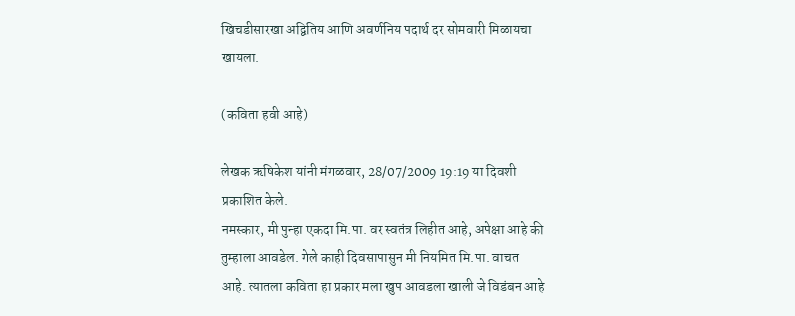खिचडीसारखा अद्वितिय आणि अवर्णनिय पदार्थ दर सोमवारी मिळायचा खायला.

(कविता हवी आहे)

लेखक ऋषिकेश यांनी मंगळवार, 28/07/2009 19:19 या दिवशी प्रकाशित केले.
नमस्कार, मी पुन्हा एकदा मि.पा. वर स्वतंत्र लिहीत आहे, अपेक्षा आहे की तुम्हाला आवडेल. गेले काही दिवसापासुन मी नियमित मि.पा. वाचत आहे. त्यातला कविता हा प्रकार मला खुप आवडला खाली जे विडंबन आहे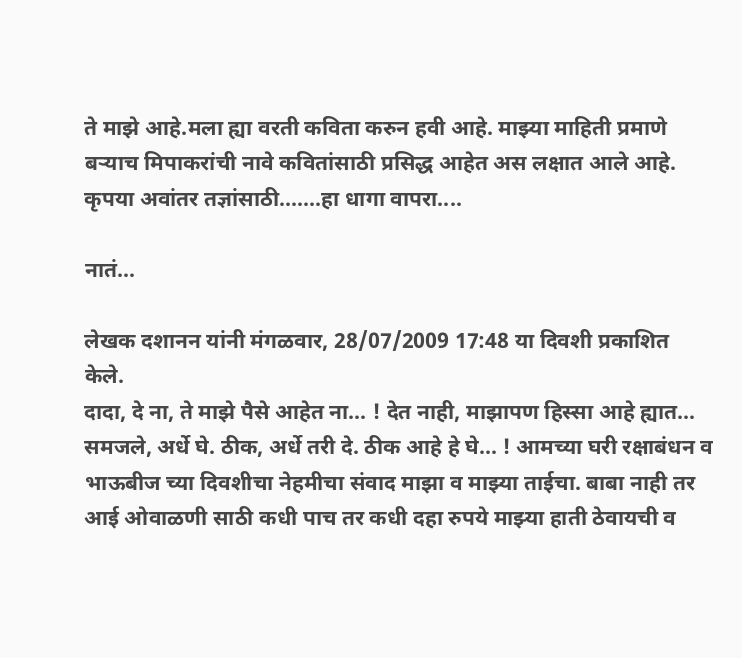ते माझे आहे.मला ह्या वरती कविता करुन हवी आहे. माझ्या माहिती प्रमाणे बर्‍याच मिपाकरांची नावे कवितांसाठी प्रसिद्ध आहेत अस लक्षात आले आहे. कृपया अवांतर तज्ञांसाठी.......हा धागा वापरा....

नातं...

लेखक दशानन यांनी मंगळवार, 28/07/2009 17:48 या दिवशी प्रकाशित केले.
दादा, दे ना, ते माझे पैसे आहेत ना... ! देत नाही, माझापण हिस्सा आहे ह्यात... समजले, अर्धे घे. ठीक, अर्धे तरी दे. ठीक आहे हे घे... ! आमच्या घरी रक्षाबंधन व भाऊबीज च्या दिवशीचा नेहमीचा संवाद माझा व माझ्या ताईचा. बाबा नाही तर आई ओवाळणी साठी कधी पाच तर कधी दहा रुपये माझ्या हाती ठेवायची व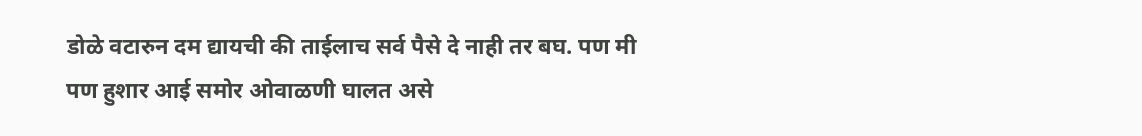डोळे वटारुन दम द्यायची की ताईलाच सर्व पैसे दे नाही तर बघ. पण मी पण हुशार आई समोर ओवाळणी घालत असे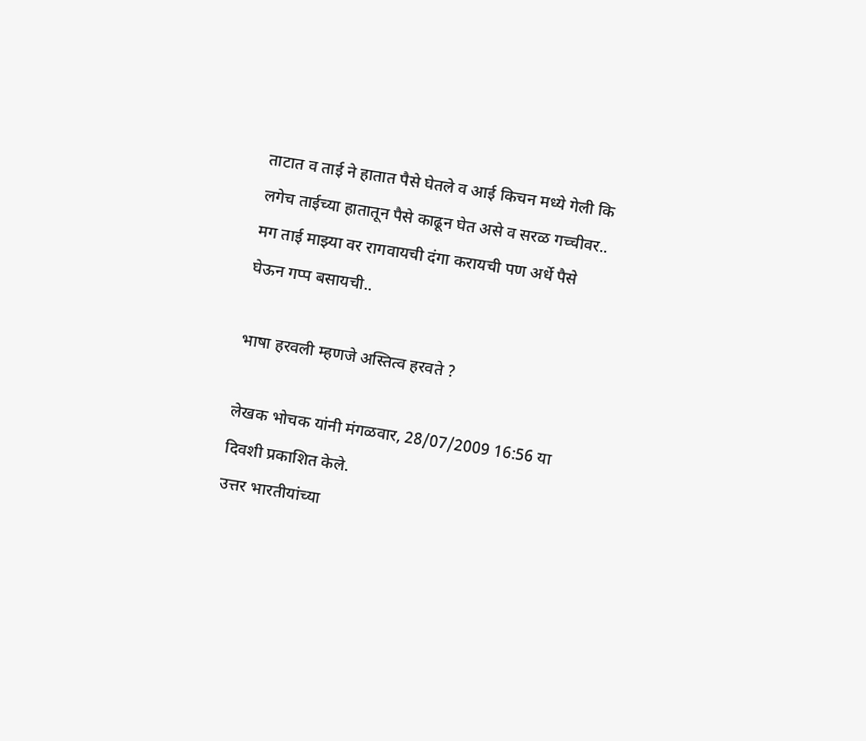ताटात व ताई ने हातात पैसे घेतले व आई किचन मध्ये गेली कि लगेच ताईच्या हातातून पैसे काढून घेत असे व सरळ गच्चीवर.. मग ताई माझ्या वर रागवायची दंगा करायची पण अर्धे पैसे घेऊन गप्प बसायची..

भाषा हरवली म्हणजे अस्तित्व हरवते ?

लेखक भोचक यांनी मंगळवार, 28/07/2009 16:56 या दिवशी प्रकाशित केले.
उत्तर भारतीयांच्या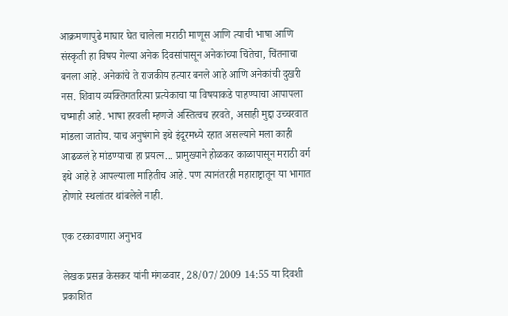आक्रमणापुढे माघार घेत चालेला मराठी माणूस आणि त्याची भाषा आणि संस्कृती हा विषय गेल्या अनेक दिवसांपासून अनेकांच्या चिंतेचा, चिंतनाचा बनला आहे. अनेकांचे ते राजकीय हत्यार बनले आहे आणि अनेकांची दुखरी नस. शिवाय व्यक्तिगतरित्या प्रत्येकाचा या विषयाकडे पाहण्याचा आपापला चष्माही आहे. भाषा हरवली म्हणजे अस्तित्वच हरवते, असाही मुद्दा उच्चरवात मांडला जातोय. याच अनुषंगाने इथे इंदूरमध्ये रहात असल्याने मला काही आढळलं हे मांडण्याचा हा प्रयत्न... प्रामुख्याने होळकर काळापासून मराठी वर्ग इथे आहे हे आपल्याला माहितीच आहे. पण त्यानंतरही महाराष्ट्रातून या भागात होणारे स्थलांतर थांबलेले नाही.

एक टरकावणारा अनुभव

लेखक प्रसन्न केसकर यांनी मंगळवार, 28/07/2009 14:55 या दिवशी प्रकाशित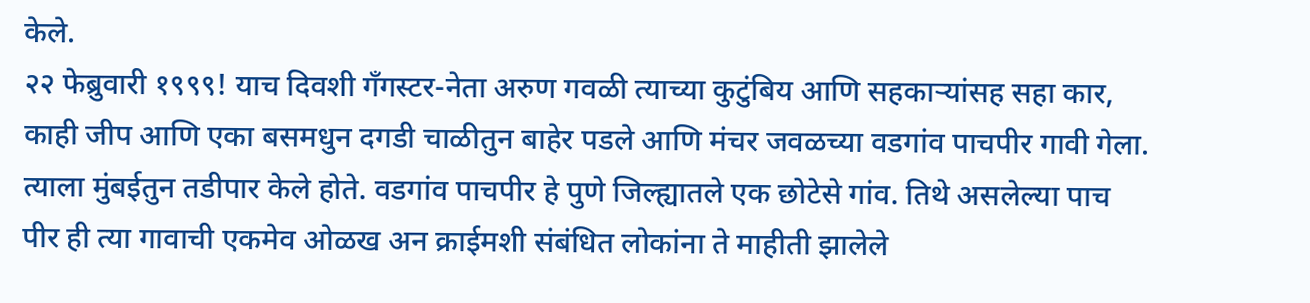केले.
२२ फेब्रुवारी १९९९! याच दिवशी गँगस्टर-नेता अरुण गवळी त्याच्या कुटुंबिय आणि सहकार्‍यांसह सहा कार, काही जीप आणि एका बसमधुन दगडी चाळीतुन बाहेर पडले आणि मंचर जवळच्या वडगांव पाचपीर गावी गेला. त्याला मुंबईतुन तडीपार केले होते. वडगांव पाचपीर हे पुणे जिल्ह्यातले एक छोटेसे गांव. तिथे असलेल्या पाच पीर ही त्या गावाची एकमेव ओळख अन क्राईमशी संबंधित लोकांना ते माहीती झालेले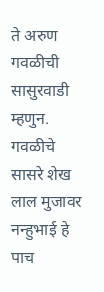ते अरुण गवळीची सासुरवाडी म्हणुन. गवळीचे सासरे शेख लाल मुजावर नन्हुभाई हे पाच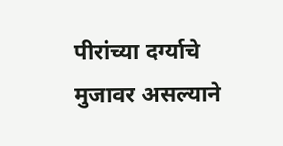पीरांच्या दर्ग्याचे मुजावर असल्याने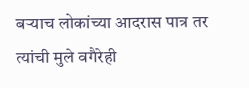बर्‍याच लोकांच्या आदरास पात्र तर त्यांची मुले वगैरेही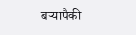बर्‍यापैकी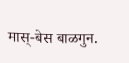मास्-बेस बाळगुन.